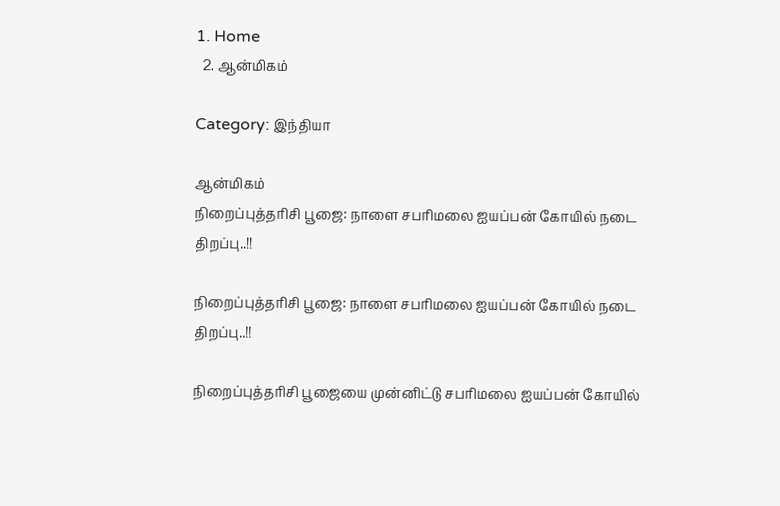1. Home
  2. ஆன்மிகம்

Category: இந்தியா

ஆன்மிகம்
நிறைப்புத்தரிசி பூஜை: நாளை சபரிமலை ஐயப்பன் கோயில் நடை திறப்பு..!!

நிறைப்புத்தரிசி பூஜை: நாளை சபரிமலை ஐயப்பன் கோயில் நடை திறப்பு..!!

நிறைப்புத்தரிசி பூஜையை முன்னிட்டு சபரிமலை ஐயப்பன் கோயில்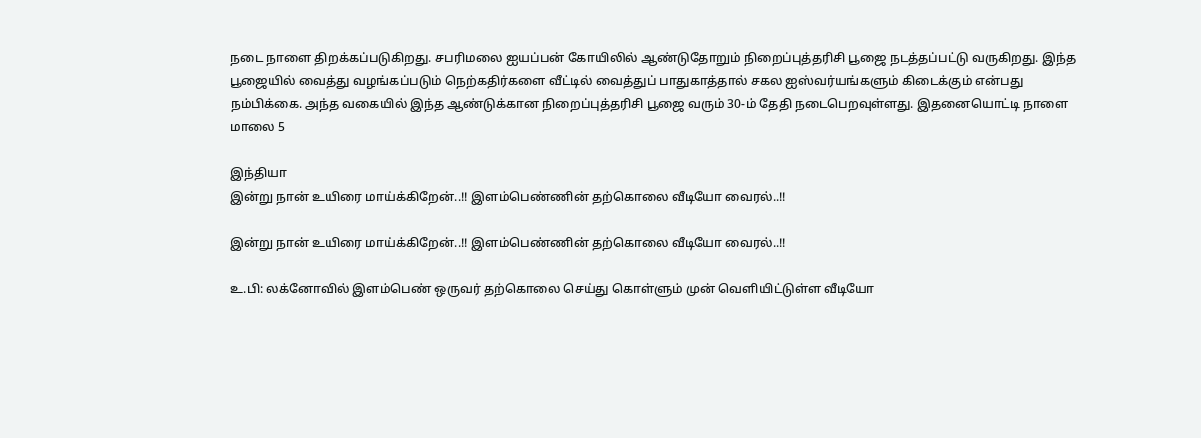நடை நாளை திறக்கப்படுகிறது. சபரிமலை ஐயப்பன் கோயிலில் ஆண்டுதோறும் நிறைப்புத்தரிசி பூஜை நடத்தப்பட்டு வருகிறது. இந்த பூஜையில் வைத்து வழங்கப்படும் நெற்கதிர்களை வீட்டில் வைத்துப் பாதுகாத்தால் சகல ஐஸ்வர்யங்களும் கிடைக்கும் என்பது நம்பிக்கை. அந்த வகையில் இந்த ஆண்டுக்கான நிறைப்புத்தரிசி பூஜை வரும் 30-ம் தேதி நடைபெறவுள்ளது. இதனையொட்டி நாளை மாலை 5

இந்தியா
இன்று நான் உயிரை மாய்க்கிறேன்..!! இளம்பெண்ணின் தற்கொலை வீடியோ வைரல்..!!

இன்று நான் உயிரை மாய்க்கிறேன்..!! இளம்பெண்ணின் தற்கொலை வீடியோ வைரல்..!!

உ.பி: லக்னோவில் இளம்பெண் ஒருவர் தற்கொலை செய்து கொள்ளும் முன் வெளியிட்டுள்ள வீடியோ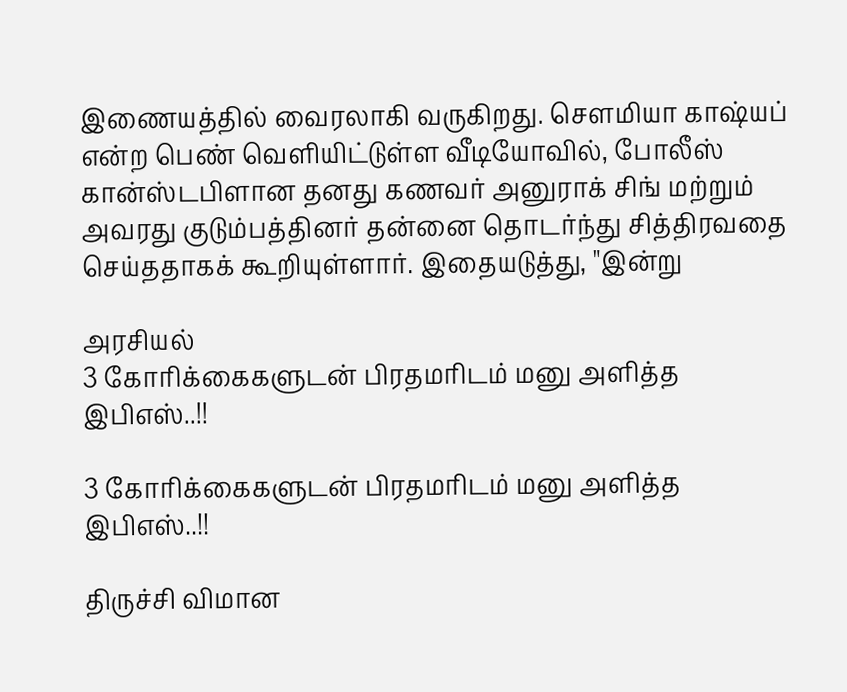இணையத்தில் வைரலாகி வருகிறது. சௌமியா காஷ்யப் என்ற பெண் வெளியிட்டுள்ள வீடியோவில், போலீஸ் கான்ஸ்டபிளான தனது கணவர் அனுராக் சிங் மற்றும் அவரது குடும்பத்தினர் தன்னை தொடர்ந்து சித்திரவதை செய்ததாகக் கூறியுள்ளார். இதையடுத்து, "இன்று

அரசியல்
3 கோரிக்கைகளுடன் பிரதமரிடம் மனு அளித்த இபிஎஸ்..!!

3 கோரிக்கைகளுடன் பிரதமரிடம் மனு அளித்த இபிஎஸ்..!!

திருச்சி விமான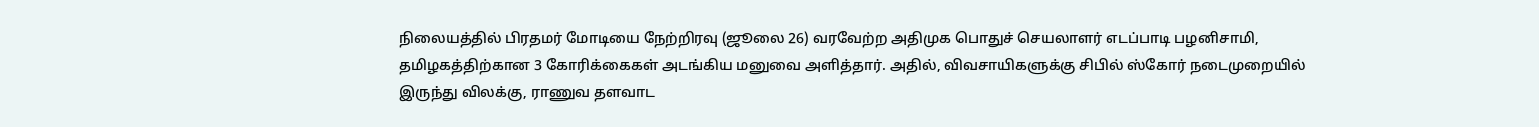நிலையத்தில் பிரதமர் மோடியை நேற்றிரவு (ஜூலை 26) வரவேற்ற அதிமுக பொதுச் செயலாளர் எடப்பாடி பழனிசாமி, தமிழகத்திற்கான 3 கோரிக்கைகள் அடங்கிய மனுவை அளித்தார். அதில், விவசாயிகளுக்கு சிபில் ஸ்கோர் நடைமுறையில் இருந்து விலக்கு, ராணுவ தளவாட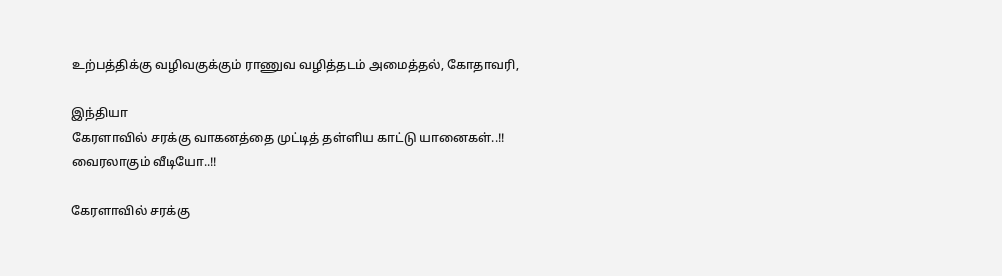உற்பத்திக்கு வழிவகுக்கும் ராணுவ வழித்தடம் அமைத்தல், கோதாவரி,

இந்தியா
கேரளாவில் சரக்கு வாகனத்தை முட்டித் தள்ளிய காட்டு யானைகள்..!! வைரலாகும் வீடியோ..!!

கேரளாவில் சரக்கு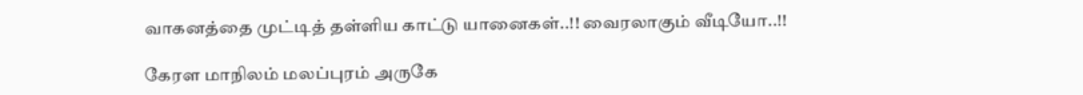வாகனத்தை முட்டித் தள்ளிய காட்டு யானைகள்..!! வைரலாகும் வீடியோ..!!

கேரள மாநிலம் மலப்புரம் அருகே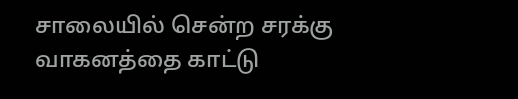சாலையில் சென்ற சரக்கு வாகனத்தை காட்டு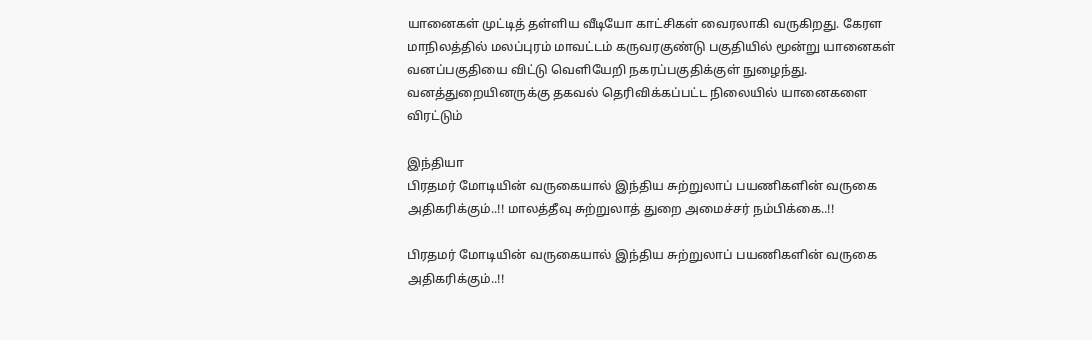யானைகள் முட்டித் தள்ளிய வீடியோ காட்சிகள் வைரலாகி வருகிறது. கேரள மாநிலத்தில் மலப்புரம் மாவட்டம் கருவரகுண்டு பகுதியில் மூன்று யானைகள் வனப்பகுதியை விட்டு வெளியேறி நகரப்பகுதிக்குள் நுழைந்து.  வனத்துறையினருக்கு தகவல் தெரிவிக்கப்பட்ட நிலையில் யானைகளை விரட்டும்

இந்தியா
பிரதமர் மோடியின் வருகையால் இந்திய சுற்றுலாப் பயணிகளின் வருகை அதிகரிக்கும்..!! மாலத்தீவு சுற்றுலாத் துறை அமைச்சர் நம்பிக்கை..!!

பிரதமர் மோடியின் வருகையால் இந்திய சுற்றுலாப் பயணிகளின் வருகை அதிகரிக்கும்..!!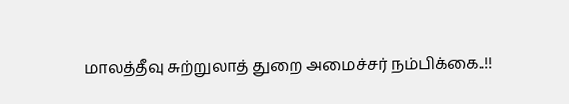மாலத்தீவு சுற்றுலாத் துறை அமைச்சர் நம்பிக்கை..!!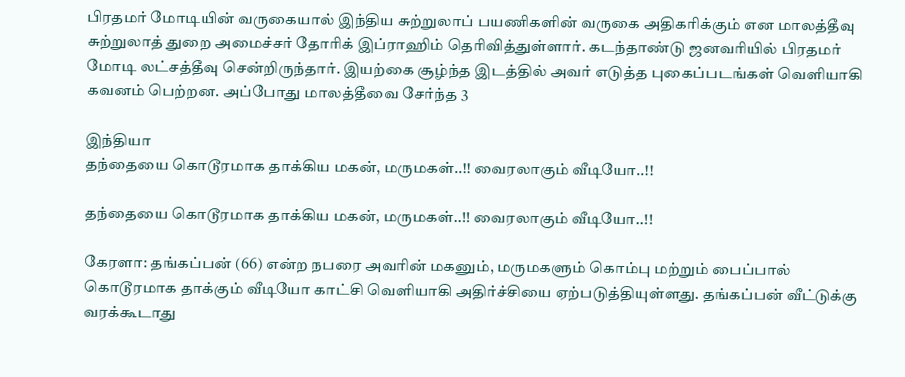பிரதமர் மோடியின் வருகையால் இந்திய சுற்றுலாப் பயணிகளின் வருகை அதிகரிக்கும் என மாலத்தீவு சுற்றுலாத் துறை அமைச்சர் தோரிக் இப்ராஹிம் தெரிவித்துள்ளார். கடந்தாண்டு ஜனவரியில் பிரதமர் மோடி லட்சத்தீவு சென்றிருந்தார். இயற்கை சூழ்ந்த இடத்தில் அவர் எடுத்த புகைப்படங்கள் வெளியாகி கவனம் பெற்றன. அப்போது மாலத்தீவை சேர்ந்த 3

இந்தியா
தந்தையை கொடூரமாக தாக்கிய மகன், மருமகள்..!! வைரலாகும் வீடியோ..!!

தந்தையை கொடூரமாக தாக்கிய மகன், மருமகள்..!! வைரலாகும் வீடியோ..!!

கேரளா: தங்கப்பன் (66) என்ற நபரை அவரின் மகனும், மருமகளும் கொம்பு மற்றும் பைப்பால் கொடூரமாக தாக்கும் வீடியோ காட்சி வெளியாகி அதிர்ச்சியை ஏற்படுத்தியுள்ளது. தங்கப்பன் வீட்டுக்கு வரக்கூடாது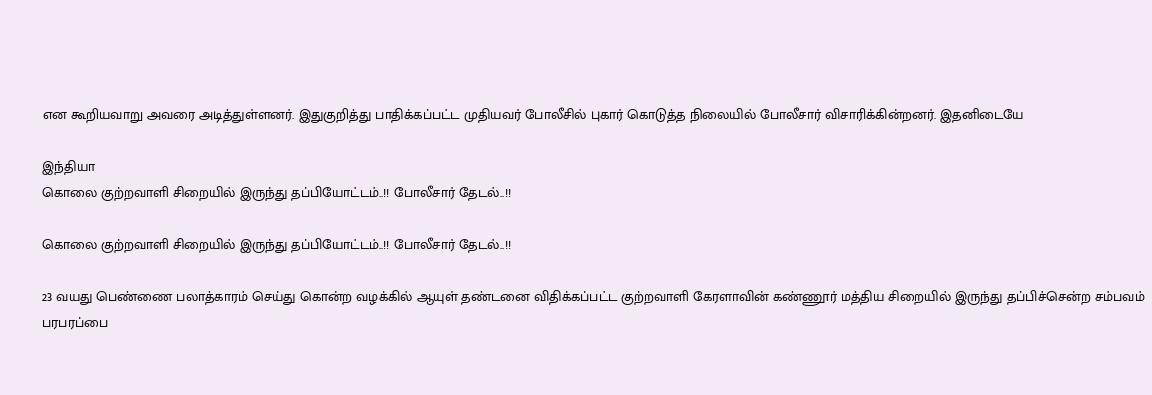என கூறியவாறு அவரை அடித்துள்ளனர். இதுகுறித்து பாதிக்கப்பட்ட முதியவர் போலீசில் புகார் கொடுத்த நிலையில் போலீசார் விசாரிக்கின்றனர். இதனிடையே

இந்தியா
கொலை குற்றவாளி சிறையில் இருந்து தப்பியோட்டம்..!! போலீசார் தேடல்..!!

கொலை குற்றவாளி சிறையில் இருந்து தப்பியோட்டம்..!! போலீசார் தேடல்..!!

23 வயது பெண்ணை பலாத்காரம் செய்து கொன்ற வழக்கில் ஆயுள் தண்டனை விதிக்கப்பட்ட குற்றவாளி கேரளாவின் கண்ணூர் மத்திய சிறையில் இருந்து தப்பிச்சென்ற சம்பவம் பரபரப்பை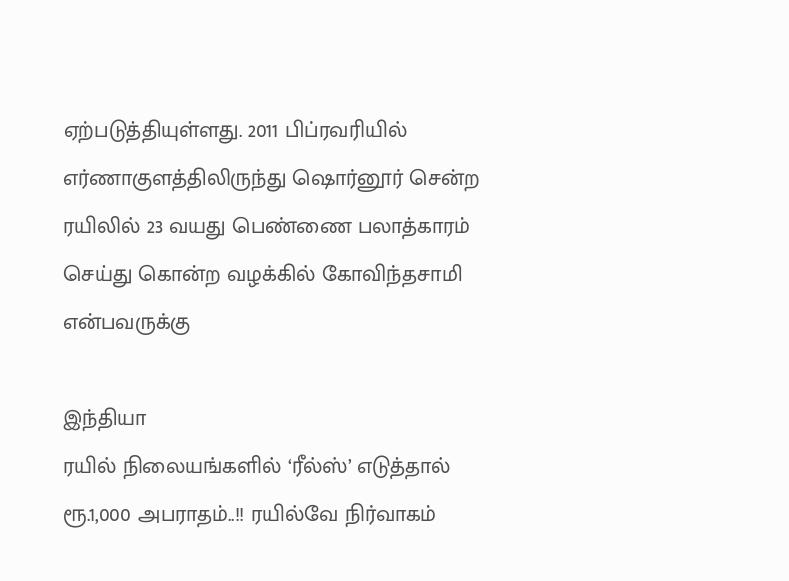ஏற்படுத்தியுள்ளது. 2011 பிப்ரவரியில் எர்ணாகுளத்திலிருந்து ஷொர்னூர் சென்ற ரயிலில் 23 வயது பெண்ணை பலாத்காரம் செய்து கொன்ற வழக்கில் கோவிந்தசாமி என்பவருக்கு

இந்தியா
ரயில் நிலையங்களில் ‘ரீல்ஸ்’ எடுத்தால் ரூ.1,000 அபராதம்..!! ரயில்வே நிர்வாகம்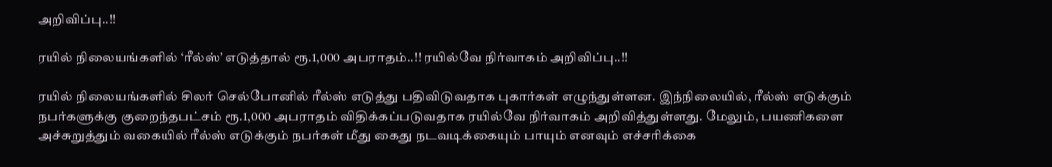அறிவிப்பு..!!

ரயில் நிலையங்களில் ‘ரீல்ஸ்’ எடுத்தால் ரூ.1,000 அபராதம்..!! ரயில்வே நிர்வாகம் அறிவிப்பு..!!

ரயில் நிலையங்களில் சிலர் செல்போனில் ரீல்ஸ் எடுத்து பதிவிடுவதாக புகார்கள் எழுந்துள்ளன. இந்நிலையில், ரீல்ஸ் எடுக்கும் நபர்களுக்கு குறைந்தபட்சம் ரூ.1,000 அபராதம் விதிக்கப்படுவதாக ரயில்வே நிர்வாகம் அறிவித்துள்ளது. மேலும், பயணிகளை அச்சுறுத்தும் வகையில் ரீல்ஸ் எடுக்கும் நபர்கள் மீது கைது நடவடிக்கையும் பாயும் எனவும் எச்சரிக்கை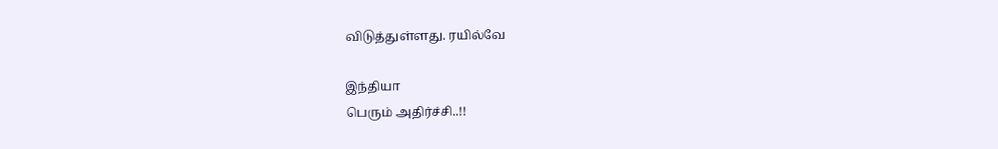விடுத்துள்ளது. ரயில்வே

இந்தியா
பெரும் அதிர்ச்சி..!!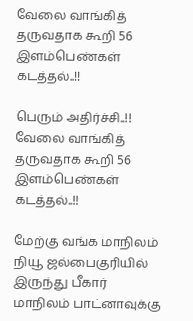வேலை வாங்கித் தருவதாக கூறி 56 இளம்பெண்கள் கடத்தல்..!!

பெரும் அதிர்ச்சி..!! வேலை வாங்கித் தருவதாக கூறி 56 இளம்பெண்கள் கடத்தல்..!!

மேற்கு வங்க மாநிலம் நியூ ஜல்பைகுரியில் இருந்து பீகார் மாநிலம் பாட்னாவுக்கு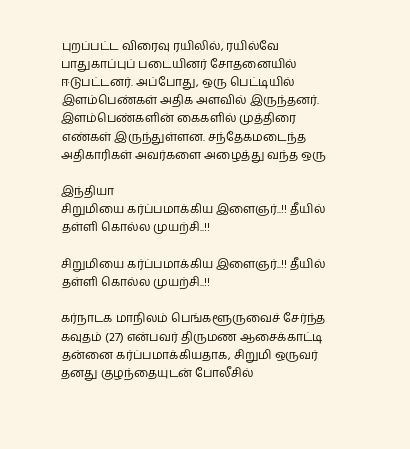புறப்பட்ட விரைவு ரயிலில், ரயில்வே பாதுகாப்புப் படையினர் சோதனையில் ஈடுபட்டனர். அப்போது, ஒரு பெட்டியில் இளம்பெண்கள் அதிக அளவில் இருந்தனர். இளம்பெண்களின் கைகளில் முத்திரை எண்கள் இருந்துள்ளன. சந்தேகமடைந்த அதிகாரிகள் அவர்களை அழைத்து வந்த ஒரு

இந்தியா
சிறுமியை கர்ப்பமாக்கிய இளைஞர்..!! தீயில் தள்ளி கொல்ல முயற்சி..!!

சிறுமியை கர்ப்பமாக்கிய இளைஞர்..!! தீயில் தள்ளி கொல்ல முயற்சி..!!

கர்நாடக மாநிலம் பெங்களூருவைச் சேர்ந்த கவுதம் (27) என்பவர் திருமண ஆசைக்காட்டி தன்னை கர்ப்பமாக்கியதாக, சிறுமி ஒருவர் தனது குழந்தையுடன் போலீசில்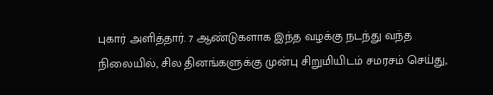புகார் அளித்தார். 7 ஆண்டுகளாக இந்த வழக்கு நடந்து வந்த நிலையில், சில தினங்களுக்கு முன்பு சிறுமியிடம் சமரசம் செய்து,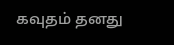கவுதம் தனது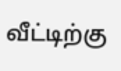வீட்டிற்கு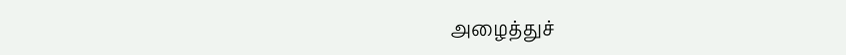அழைத்துச்